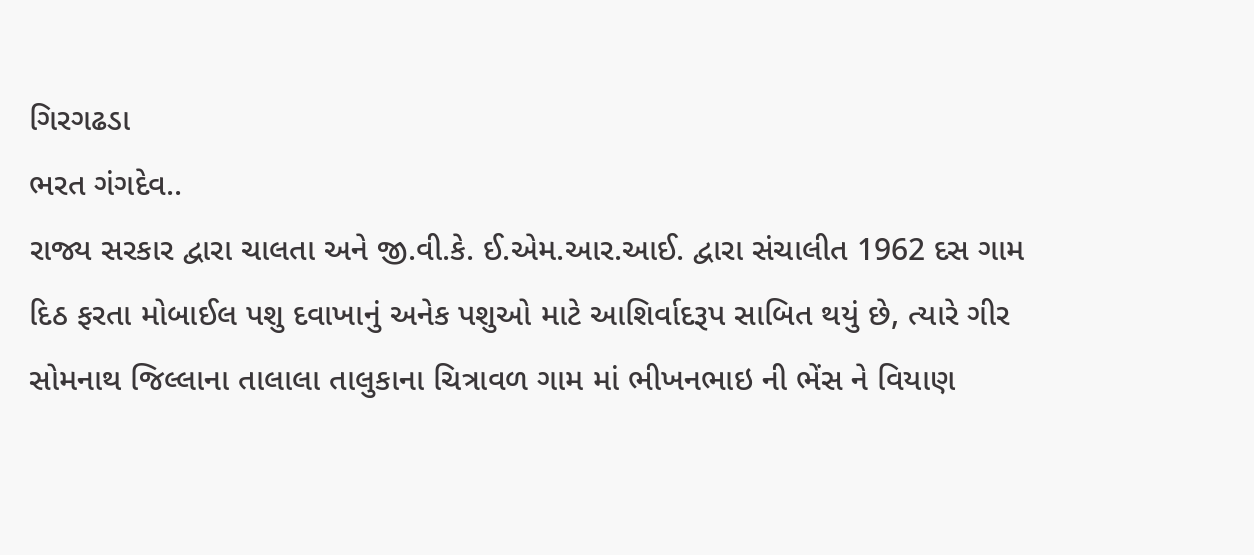ગિરગઢડા
ભરત ગંગદેવ..
રાજ્ય સરકાર દ્વારા ચાલતા અને જી.વી.કે. ઈ.એમ.આર.આઈ. દ્વારા સંચાલીત 1962 દસ ગામ દિઠ ફરતા મોબાઈલ પશુ દવાખાનું અનેક પશુઓ માટે આશિર્વાદરૂપ સાબિત થયું છે, ત્યારે ગીર સોમનાથ જિલ્લાના તાલાલા તાલુકાના ચિત્રાવળ ગામ માં ભીખનભાઇ ની ભેંસ ને વિયાણ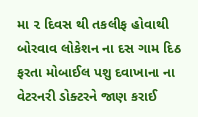મા ૨ દિવસ થી તકલીફ હોવાથી બોરવાવ લોકેશન ના દસ ગામ દિઠ ફરતા મોબાઈલ પશુ દવાખાના ના વેટરનરી ડોક્ટરને જાણ કરાઈ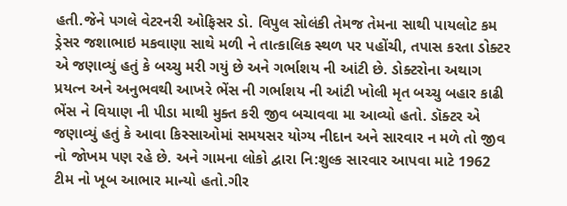હતી.જેને પગલે વેટરનરી ઓફિસર ડો. વિપુલ સોલંકી તેમજ તેમના સાથી પાયલોટ કમ ડ્રેસર જશાભાઇ મકવાણા સાથે મળી ને તાત્કાલિક સ્થળ પર પહોંચી, તપાસ કરતા ડોક્ટર એ જણાવ્યું હતું કે બચ્ચુ મરી ગયું છે અને ગર્ભાશય ની આંટી છે. ડોક્ટરોના અથાગ પ્રયત્ન અને અનુભવથી આખરે ભેંસ ની ગર્ભાશય ની આંટી ખોલી મૃત બચ્ચુ બહાર કાઢી ભેંસ ને વિયાણ ની પીડા માથી મુક્ત કરી જીવ બચાવવા મા આવ્યો હતો. ડૉક્ટર એ જણાવ્યું હતું કે આવા કિસ્સાઓમાં સમયસર યોગ્ય નીદાન અને સારવાર ન મળે તો જીવ નો જોખમ પણ રહે છે. અને ગામના લોકો દ્વારા નિ:શુલ્ક સારવાર આપવા માટે 1962 ટીમ નો ખૂબ આભાર માન્યો હતો.ગીર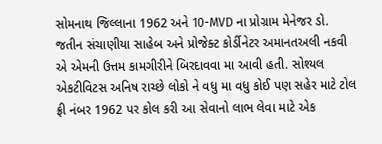સોમનાથ જિલ્લાના 1962 અને 10-MVD ના પ્રોગ્રામ મેનેજર ડો. જતીન સંચાણીયા સાહેબ અને પ્રોજેક્ટ કોર્ડીનેટર અમાનતઅલી નકવી એ એમની ઉત્તમ કામગીરીને બિરદાવવા મા આવી હતી. સોશ્યલ એકટીવિટસ અનિષ રાચ્છે લોકો ને વધુ મા વધુ કોઈ પણ સહેર માટે ટોલ ફ્રી નંબર 1962 પર કોલ કરી આ સેવાનો લાભ લેવા માટે એક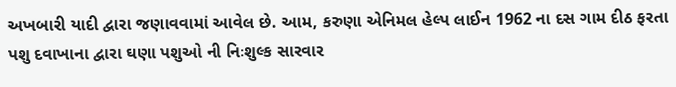અખબારી યાદી દ્વારા જણાવવામાં આવેલ છે. આમ, કરુણા એનિમલ હેલ્પ લાઈન 1962 ના દસ ગામ દીઠ ફરતા પશુ દવાખાના દ્વારા ઘણા પશુઓ ની નિઃશુલ્ક સારવાર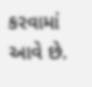કરવામાં આવે છે.